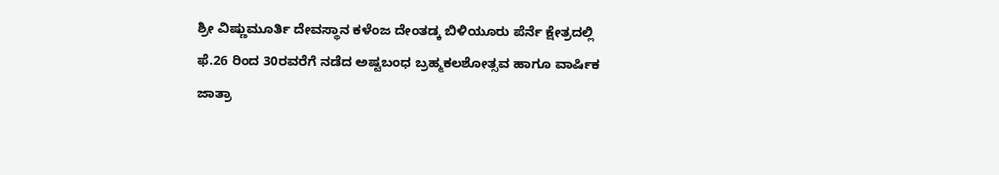ಶ್ರೀ ವಿಷ್ಣುಮೂರ್ತಿ ದೇವಸ್ಥಾನ ಕಳೆಂಜ ದೇಂತಡ್ಕ ಬಿಳಿಯೂರು ಪೆರ್ನೆ ಕ್ಷೇತ್ರದಲ್ಲಿ ಫೆ.26 ರಿಂದ 30ರವರೆಗೆ ನಡೆದ ಅಷ್ಟಬಂಧ ಬ್ರಹ್ಮಕಲಶೋತ್ಸವ ಹಾಗೂ ವಾರ್ಷಿಕ ಜಾತ್ರಾ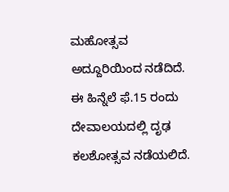ಮಹೋತ್ಸವ ಅದ್ದೂರಿಯಿಂದ ನಡೆದಿದೆ.
ಈ ಹಿನ್ನೆಲೆ ಫೆ.15 ರಂದು ದೇವಾಲಯದಲ್ಲಿ ದೃಢ ಕಲಶೋತ್ಸವ ನಡೆಯಲಿದೆ.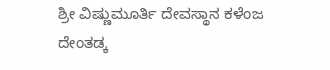ಶ್ರೀ ವಿಷ್ಣುಮೂರ್ತಿ ದೇವಸ್ಥಾನ ಕಳೆಂಜ ದೇಂತಡ್ಕ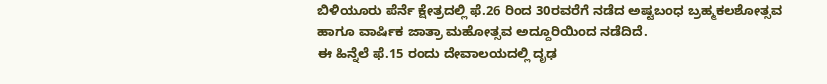ಬಿಳಿಯೂರು ಪೆರ್ನೆ ಕ್ಷೇತ್ರದಲ್ಲಿ ಫೆ.26 ರಿಂದ 30ರವರೆಗೆ ನಡೆದ ಅಷ್ಟಬಂಧ ಬ್ರಹ್ಮಕಲಶೋತ್ಸವ ಹಾಗೂ ವಾರ್ಷಿಕ ಜಾತ್ರಾ ಮಹೋತ್ಸವ ಅದ್ದೂರಿಯಿಂದ ನಡೆದಿದೆ.
ಈ ಹಿನ್ನೆಲೆ ಫೆ.15 ರಂದು ದೇವಾಲಯದಲ್ಲಿ ದೃಢ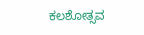ಕಲಶೋತ್ಸವ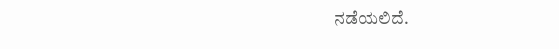ನಡೆಯಲಿದೆ.